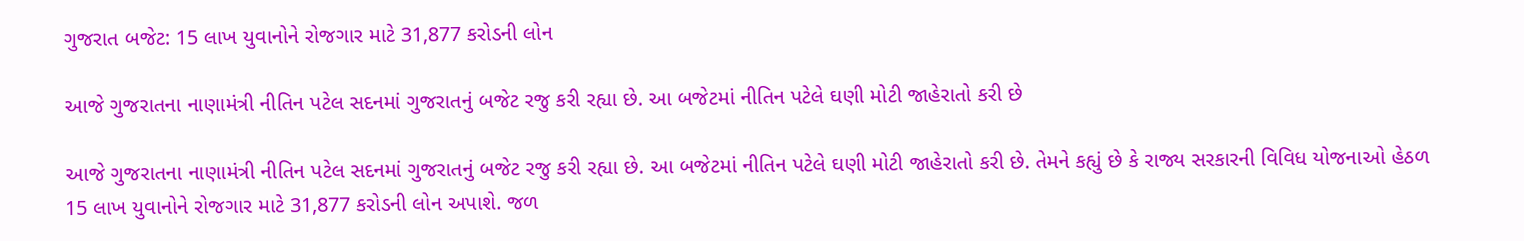ગુજરાત બજેટ: 15 લાખ યુવાનોને રોજગાર માટે 31,877 કરોડની લોન

આજે ગુજરાતના નાણામંત્રી નીતિન પટેલ સદનમાં ગુજરાતનું બજેટ રજુ કરી રહ્યા છે. આ બજેટમાં નીતિન પટેલે ઘણી મોટી જાહેરાતો કરી છે

આજે ગુજરાતના નાણામંત્રી નીતિન પટેલ સદનમાં ગુજરાતનું બજેટ રજુ કરી રહ્યા છે. આ બજેટમાં નીતિન પટેલે ઘણી મોટી જાહેરાતો કરી છે. તેમને કહ્યું છે કે રાજ્ય સરકારની વિવિધ યોજનાઓ હેઠળ 15 લાખ યુવાનોને રોજગાર માટે 31,877 કરોડની લોન અપાશે. જળ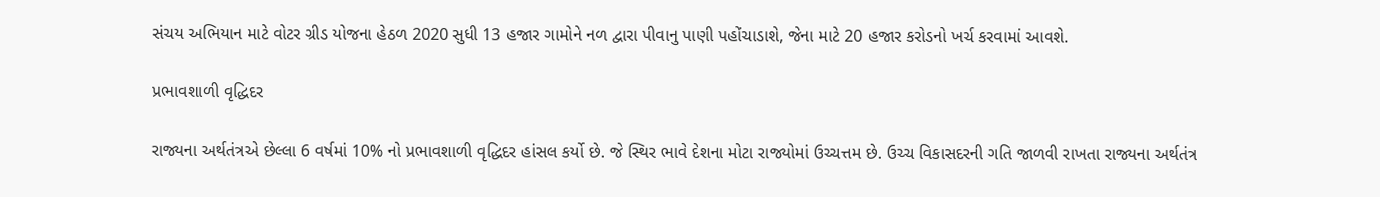સંચય અભિયાન માટે વોટર ગ્રીડ યોજના હેઠળ 2020 સુધી 13 હજાર ગામોને નળ દ્વારા પીવાનુ પાણી પહોંચાડાશે, જેના માટે 20 હજાર કરોડનો ખર્ચ કરવામાં આવશે.

પ્રભાવશાળી વૃદ્ધિદર

રાજ્યના અર્થતંત્રએ છેલ્લા 6 વર્ષમાં 10% નો પ્રભાવશાળી વૃદ્ધિદર હાંસલ કર્યો છે. જે સ્થિર ભાવે દેશના મોટા રાજ્યોમાં ઉચ્ચત્તમ છે. ઉચ્ચ વિકાસદરની ગતિ જાળવી રાખતા રાજ્યના અર્થતંત્ર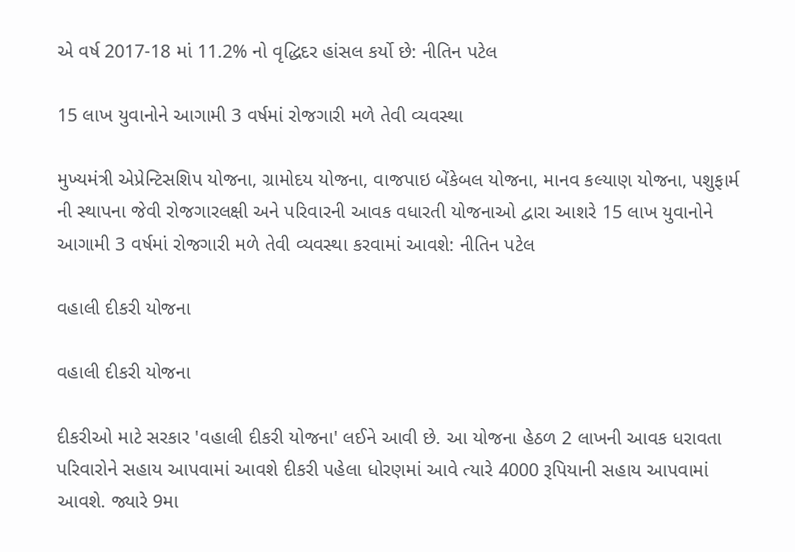એ વર્ષ 2017-18 માં 11.2% નો વૃદ્ધિદર હાંસલ કર્યો છે: નીતિન પટેલ

15 લાખ યુવાનોને આગામી 3 વર્ષમાં રોજગારી મળે તેવી વ્યવસ્થા

મુખ્યમંત્રી એપ્રેન્ટિસશિપ યોજના, ગ્રામોદય યોજના, વાજપાઇ બેંકેબલ યોજના, માનવ કલ્યાણ યોજના, પશુફાર્મ ની સ્થાપના જેવી રોજગારલક્ષી અને પરિવારની આવક વધારતી યોજનાઓ દ્વારા આશરે 15 લાખ યુવાનોને આગામી 3 વર્ષમાં રોજગારી મળે તેવી વ્યવસ્થા કરવામાં આવશે: નીતિન પટેલ

વહાલી દીકરી યોજના

વહાલી દીકરી યોજના

દીકરીઓ માટે સરકાર 'વહાલી દીકરી યોજના' લઈને આવી છે. આ યોજના હેઠળ 2 લાખની આવક ધરાવતા પરિવારોને સહાય આપવામાં આવશે દીકરી પહેલા ધોરણમાં આવે ત્યારે 4000 રૂપિયાની સહાય આપવામાં આવશે. જ્યારે 9મા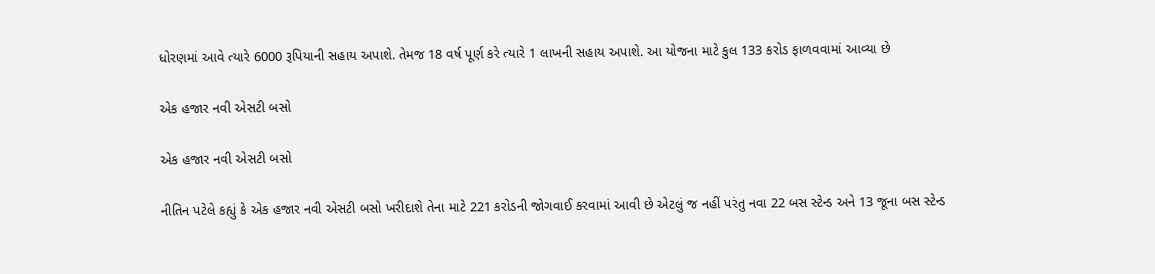ધોરણમાં આવે ત્યારે 6000 રૂપિયાની સહાય અપાશે. તેમજ 18 વર્ષ પૂર્ણ કરે ત્યારે 1 લાખની સહાય અપાશે. આ યોજના માટે કુલ 133 કરોડ ફાળવવામાં આવ્યા છે

એક હજાર નવી એસટી બસો

એક હજાર નવી એસટી બસો

નીતિન પટેલે કહ્યું કે એક હજાર નવી એસટી બસો ખરીદાશે તેના માટે 221 કરોડની જોગવાઈ કરવામાં આવી છે એટલું જ નહીં પરંતુ નવા 22 બસ સ્ટેન્ડ અને 13 જૂના બસ સ્ટેન્ડ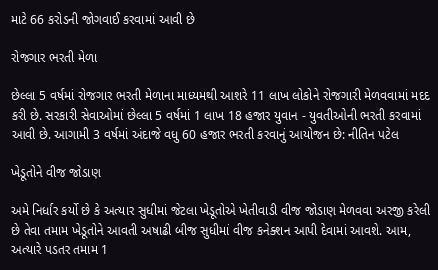માટે 66 કરોડની જોગવાઈ કરવામાં આવી છે

રોજગાર ભરતી મેળા

છેલ્લા 5 વર્ષમાં રોજગાર ભરતી મેળાના માધ્યમથી આશરે 11 લાખ લોકોને રોજગારી મેળવવામાં મદદ કરી છે. સરકારી સેવાઓમાં છેલ્લા 5 વર્ષમાં 1 લાખ 18 હજાર યુવાન - યુવતીઓની ભરતી કરવામાં આવી છે. આગામી 3 વર્ષમાં અંદાજે વધુ 60 હજાર ભરતી કરવાનું આયોજન છે: નીતિન પટેલ

ખેડૂતોને વીજ જોડાણ

અમે નિર્ધાર કર્યો છે કે અત્યાર સુધીમાં જેટલા ખેડૂતોએ ખેતીવાડી વીજ જોડાણ મેળવવા અરજી કરેલી છે તેવા તમામ ખેડૂતોને આવતી અષાઢી બીજ સુધીમાં વીજ કનેક્શન આપી દેવામાં આવશે. આમ, અત્યારે પડતર તમામ 1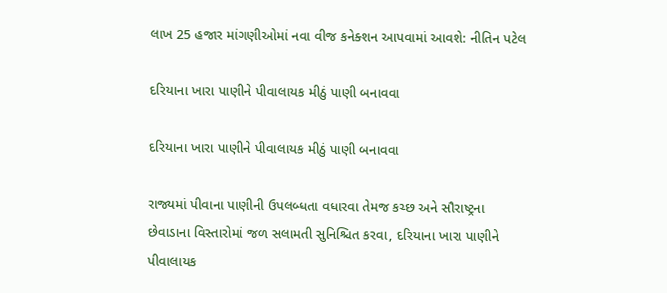લાખ 25 હજાર માંગણીઓમાં નવા વીજ કનેક્શન આપવામાં આવશે: નીતિન પટેલ

દરિયાના ખારા પાણીને પીવાલાયક મીઠું પાણી બનાવવા

દરિયાના ખારા પાણીને પીવાલાયક મીઠું પાણી બનાવવા

રાજ્યમાં પીવાના પાણીની ઉપલબ્ધતા વધારવા તેમજ કચ્છ અને સૌરાષ્ટ્રના છેવાડાના વિસ્તારોમાં જળ સલામતી સુનિશ્ચિત કરવા, દરિયાના ખારા પાણીને પીવાલાયક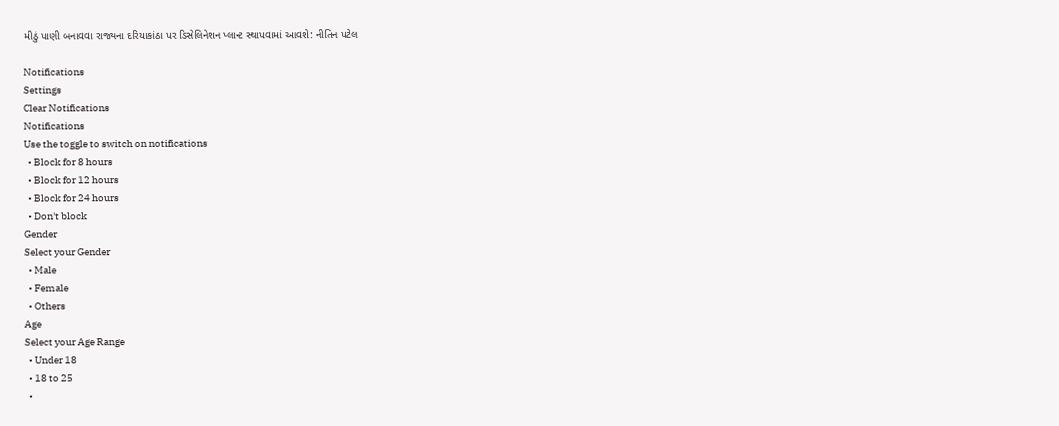મીઠું પાણી બનાવવા રાજ્યના દરિયાકાંઠા પર ડિસેલિનેશન પ્લાન્ટ સ્થાપવામાં આવશે: નીતિન પટેલ

Notifications
Settings
Clear Notifications
Notifications
Use the toggle to switch on notifications
  • Block for 8 hours
  • Block for 12 hours
  • Block for 24 hours
  • Don't block
Gender
Select your Gender
  • Male
  • Female
  • Others
Age
Select your Age Range
  • Under 18
  • 18 to 25
  •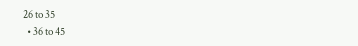26 to 35
  • 36 to 45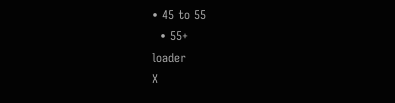• 45 to 55
  • 55+
loader
X